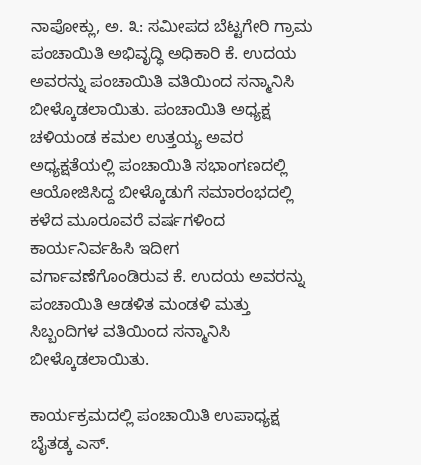ನಾಪೋಕ್ಲು, ಅ. ೩: ಸಮೀಪದ ಬೆಟ್ಟಗೇರಿ ಗ್ರಾಮ ಪಂಚಾಯಿತಿ ಅಭಿವೃದ್ಧಿ ಅಧಿಕಾರಿ ಕೆ. ಉದಯ ಅವರನ್ನು ಪಂಚಾಯಿತಿ ವತಿಯಿಂದ ಸನ್ಮಾನಿಸಿ ಬೀಳ್ಕೊಡಲಾಯಿತು. ಪಂಚಾಯಿತಿ ಅಧ್ಯಕ್ಷ ಚಳಿಯಂಡ ಕಮಲ ಉತ್ತಯ್ಯ ಅವರ ಅಧ್ಯಕ್ಷತೆಯಲ್ಲಿ ಪಂಚಾಯಿತಿ ಸಭಾಂಗಣದಲ್ಲಿ ಆಯೋಜಿಸಿದ್ದ ಬೀಳ್ಕೊಡುಗೆ ಸಮಾರಂಭದಲ್ಲಿ ಕಳೆದ ಮೂರೂವರೆ ವರ್ಷಗಳಿಂದ ಕಾರ್ಯನಿರ್ವಹಿಸಿ ಇದೀಗ ವರ್ಗಾವಣೆಗೊಂಡಿರುವ ಕೆ. ಉದಯ ಅವರನ್ನು ಪಂಚಾಯಿತಿ ಆಡಳಿತ ಮಂಡಳಿ ಮತ್ತು ಸಿಬ್ಬಂದಿಗಳ ವತಿಯಿಂದ ಸನ್ಮಾನಿಸಿ ಬೀಳ್ಕೊಡಲಾಯಿತು.

ಕಾರ್ಯಕ್ರಮದಲ್ಲಿ ಪಂಚಾಯಿತಿ ಉಪಾಧ್ಯಕ್ಷ ಬೈತಡ್ಕ ಎಸ್.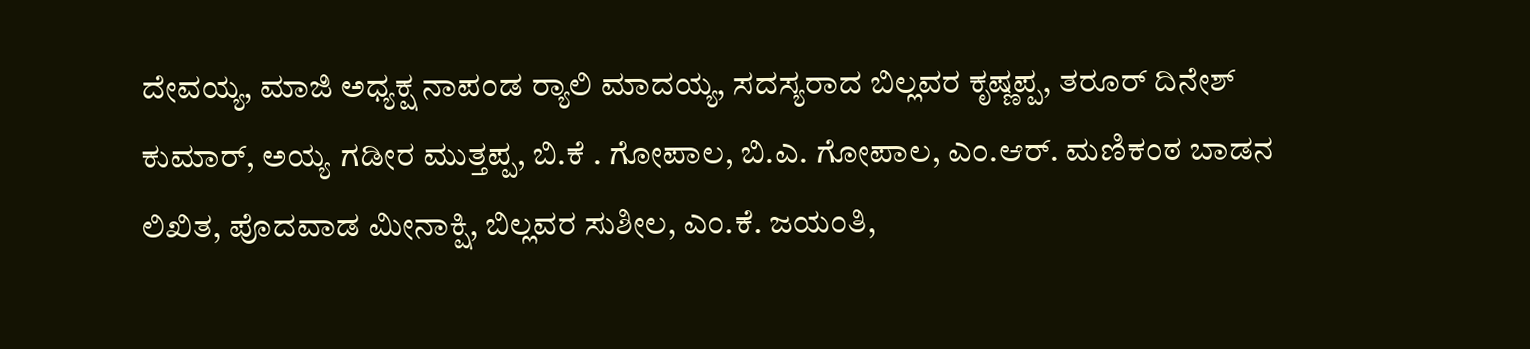ದೇವಯ್ಯ, ಮಾಜಿ ಅಧ್ಯಕ್ಷ ನಾಪಂಡ ರ‍್ಯಾಲಿ ಮಾದಯ್ಯ, ಸದಸ್ಯರಾದ ಬಿಲ್ಲವರ ಕೃಷ್ಣಪ್ಪ, ತರೂರ್ ದಿನೇಶ್ ಕುಮಾರ್, ಅಯ್ಯ ಗಡೀರ ಮುತ್ತಪ್ಪ, ಬಿ.ಕೆ . ಗೋಪಾಲ, ಬಿ.ಎ. ಗೋಪಾಲ, ಎಂ.ಆರ್. ಮಣಿಕಂಠ ಬಾಡನ ಲಿಖಿತ, ಪೊದವಾಡ ಮೀನಾಕ್ಷಿ, ಬಿಲ್ಲವರ ಸುಶೀಲ, ಎಂ.ಕೆ. ಜಯಂತಿ,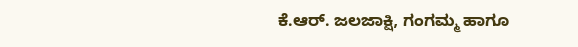ಕೆ.ಆರ್. ಜಲಜಾಕ್ಷಿ, ಗಂಗಮ್ಮ ಹಾಗೂ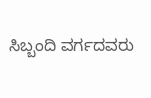ಸಿಬ್ಬಂದಿ ವರ್ಗದವರು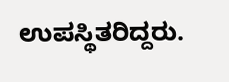ಉಪಸ್ಥಿತರಿದ್ದರು.